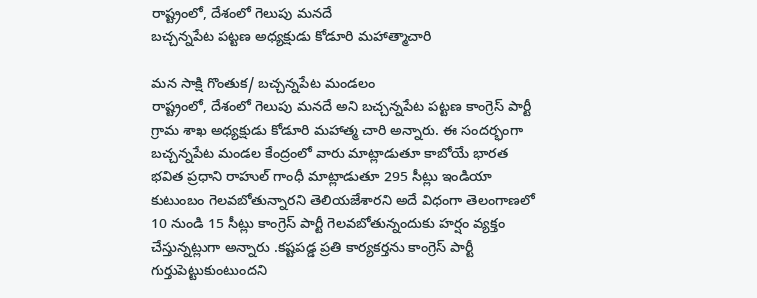రాష్ట్రంలో, దేశంలో గెలుపు మనదే
బచ్చన్నపేట పట్టణ అధ్యక్షుడు కోడూరి మహాత్మాచారి

మన సాక్షి గొంతుక/ బచ్చన్నపేట మండలం
రాష్ట్రంలో, దేశంలో గెలుపు మనదే అని బచ్చన్నపేట పట్టణ కాంగ్రెస్ పార్టీ గ్రామ శాఖ అధ్యక్షుడు కోడూరి మహాత్మ చారి అన్నారు. ఈ సందర్భంగా బచ్చన్నపేట మండల కేంద్రంలో వారు మాట్లాడుతూ కాబోయే భారత భవిత ప్రధాని రాహుల్ గాంధీ మాట్లాడుతూ 295 సీట్లు ఇండియా కుటుంబం గెలవబోతున్నారని తెలియజేశారని అదే విధంగా తెలంగాణలో 10 నుండి 15 సీట్లు కాంగ్రెస్ పార్టీ గెలవబోతున్నందుకు హర్షం వ్యక్తం చేస్తున్నట్లుగా అన్నారు .కష్టపడ్డ ప్రతి కార్యకర్తను కాంగ్రెస్ పార్టీ గుర్తుపెట్టుకుంటుందని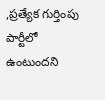,ప్రత్యేక గుర్తింపు పార్టీలో ఉంటుందని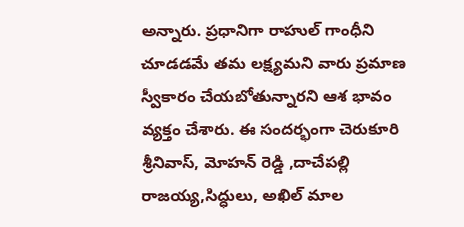అన్నారు. ప్రధానిగా రాహుల్ గాంధీని చూడడమే తమ లక్ష్యమని వారు ప్రమాణ స్వీకారం చేయబోతున్నారని ఆశ భావం వ్యక్తం చేశారు. ఈ సందర్భంగా చెరుకూరి శ్రీనివాస్, మోహన్ రెడ్డి ,దాచేపల్లి రాజయ్య,సిద్ధులు, అఖిల్ మాల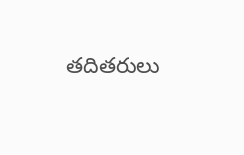తదితరులు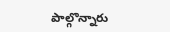పాల్గొన్నారు